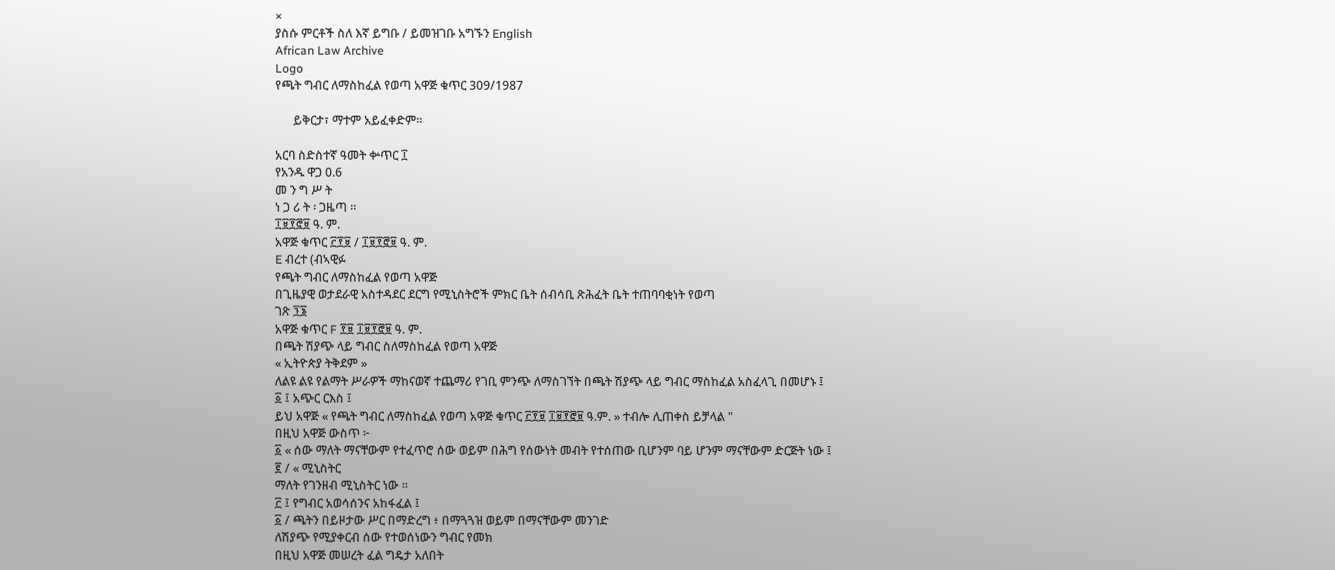×
ያስሱ ምርቶች ስለ እኛ ይግቡ / ይመዝገቡ አግኙን English
African Law Archive
Logo
የጫት ግብር ለማስከፈል የወጣ አዋጅ ቁጥር 309/1987

      ይቅርታ፣ ማተም አይፈቀድም።

አርባ ስድስተኛ ዓመት ቍጥር ፲
የአንዱ ዋጋ 0.6
መ ን ግ ሥ ት
ነ ጋ ሪ ት ፡ ጋዜጣ ።
፲፱፻፸፱ ዓ. ም.
አዋጅ ቁጥር ፫፻፱ / ፲፱፻፸፱ ዓ. ም.
E ብረተ (ብኣዊፉ
የጫት ግብር ለማስከፈል የወጣ አዋጅ
በጊዜያዊ ወታደራዊ አስተዳደር ደርግ የሚኒስትሮች ምክር ቤት ሰብሳቢ ጽሕፈት ቤት ተጠባባቂነት የወጣ
ገጽ ፺፮
አዋጅ ቁጥር F ፻፱ ፲፱፻፸፱ ዓ. ም.
በጫት ሽያጭ ላይ ግብር ስለማስከፈል የወጣ አዋጅ
« ኢትዮጵያ ትቅደም »
ለልዩ ልዩ የልማት ሥራዎች ማከናወኛ ተጨማሪ የገቢ ምንጭ ለማስገኘት በጫት ሽያጭ ላይ ግብር ማስከፈል አስፈላጊ በመሆኑ ፤
፩ ፤ አጭር ርእስ ፤
ይህ አዋጅ « የጫት ግብር ለማስከፈል የወጣ አዋጅ ቁጥር ፫፻፱ ፲፱፻፸፱ ዓ.ም. » ተብሎ ሊጠቀስ ይቻላል "
በዚህ አዋጅ ውስጥ ፦
፩ « ሰው ማለት ማናቸውም የተፈጥሮ ሰው ወይም በሕግ የሰውነት መብት የተሰጠው ቢሆንም ባይ ሆንም ማናቸውም ድርጅት ነው ፤
፪ / « ሚኒስትር
ማለት የገንዘብ ሚኒስትር ነው ።
፫ ፤ የግብር አወሳሰንና አከፋፈል ፤
፩ / ጫትን በይዞታው ሥር በማድረግ ፥ በማጓጓዝ ወይም በማናቸውም መንገድ
ለሽያጭ የሚያቀርብ ሰው የተወሰነውን ግብር የመክ
በዚህ አዋጅ መሠረት ፈል ግዴታ አለበት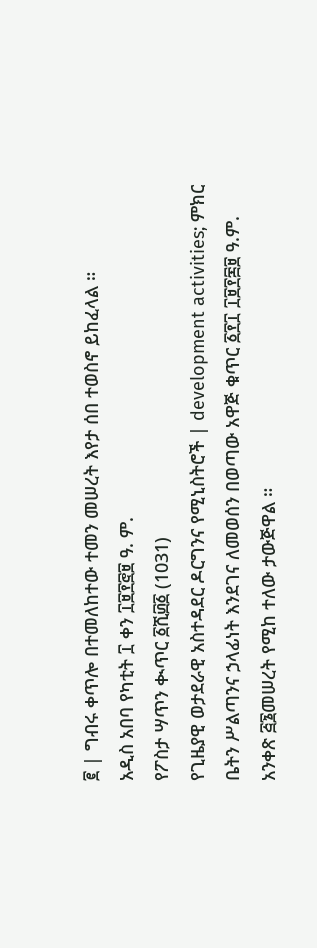፪ | ግብሩ ቀጥሎ በተመለከተው ተመን መሠረት እየታ ሰበ ተወስኖ ይከፈላል ።
አዲስ አበባ የካቲት ፲ ቀን ፲፱፻፸፱ ዓ. ም.
የፖስታ ሣጥን ቊጥር ፩ሺ፴፩ (1031)
የጊዜያዊ ወታደራዊ አስተዳደር ዶርግንና የሚኒስትሮች | development activities; ምክር ቤትን ሥልጣንና ኃላፊነት እንደገና ለመወሰን በወጣው አዋጅ ቁጥር ፩፻፲ ፲፱፻፷፱ ዓ.ም. አንቀጽ ፭፮መሠረት የሚከ ተለው ታውጅዋል ።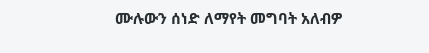ሙሉውን ሰነድ ለማየት መግባት አለብዎ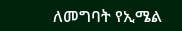ለመግባት የኢሜል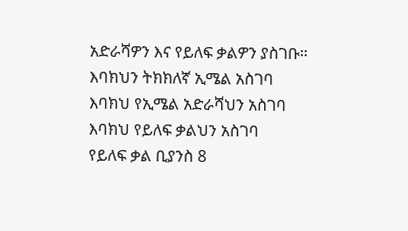አድራሻዎን እና የይለፍ ቃልዎን ያስገቡ።
እባክህን ትክክለኛ ኢሜል አስገባ
እባክህ የኢሜል አድራሻህን አስገባ
እባክህ የይለፍ ቃልህን አስገባ
የይለፍ ቃል ቢያንስ 8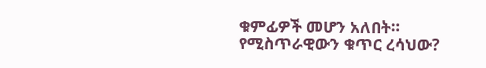ቁምፊዎች መሆን አለበት።
የሚስጥራዊውን ቁጥር ረሳህው?